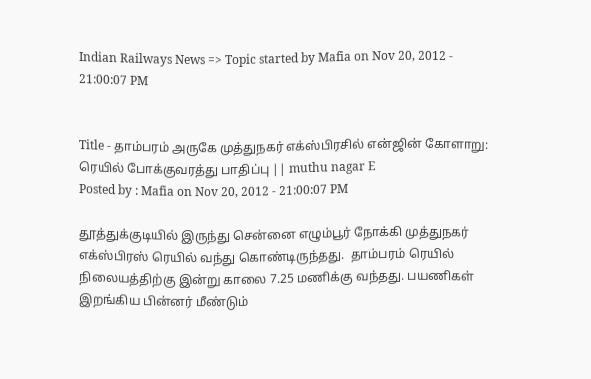Indian Railways News => Topic started by Mafia on Nov 20, 2012 - 21:00:07 PM


Title - தாம்பரம் அருகே முத்துநகர் எக்ஸ்பிரசில் என்ஜின் கோளாறு: ரெயில் போக்குவரத்து பாதிப்பு || muthu nagar E
Posted by : Mafia on Nov 20, 2012 - 21:00:07 PM

தூத்துக்குடியில் இருந்து சென்னை எழும்பூர் நோக்கி முத்துநகர் எக்ஸ்பிரஸ் ரெயில் வந்து கொண்டிருந்தது.  தாம்பரம் ரெயில் நிலையத்திற்கு இன்று காலை 7.25 மணிக்கு வந்தது. பயணிகள் இறங்கிய பின்னர் மீண்டும்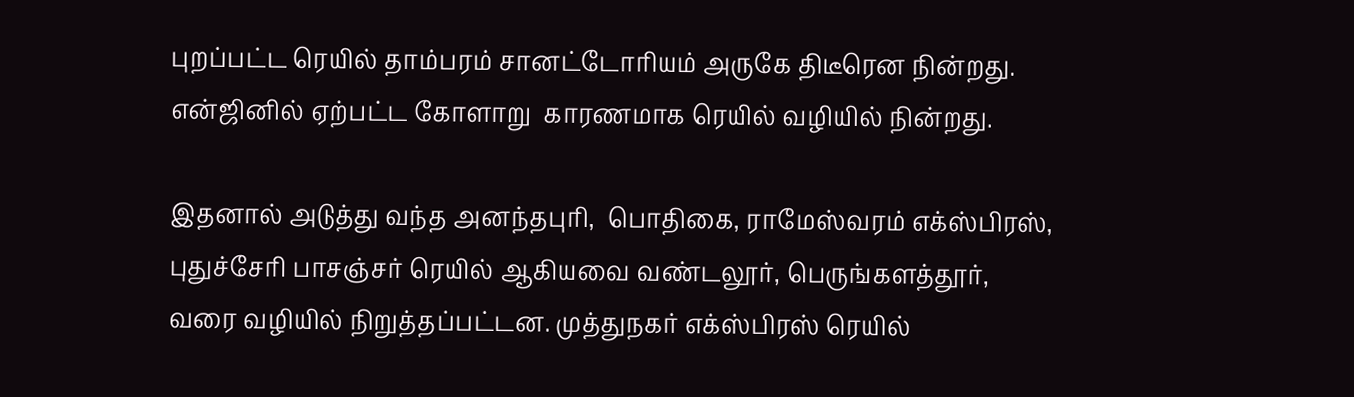புறப்பட்ட ரெயில் தாம்பரம் சானட்டோரியம் அருகே திடீரென நின்றது. என்ஜினில் ஏற்பட்ட கோளாறு  காரணமாக ரெயில் வழியில் நின்றது.

இதனால் அடுத்து வந்த அனந்தபுரி,  பொதிகை, ராமேஸ்வரம் எக்ஸ்பிரஸ், புதுச்சேரி பாசஞ்சர் ரெயில் ஆகியவை வண்டலூர், பெருங்களத்தூர்,  வரை வழியில் நிறுத்தப்பட்டன. முத்துநகர் எக்ஸ்பிரஸ் ரெயில்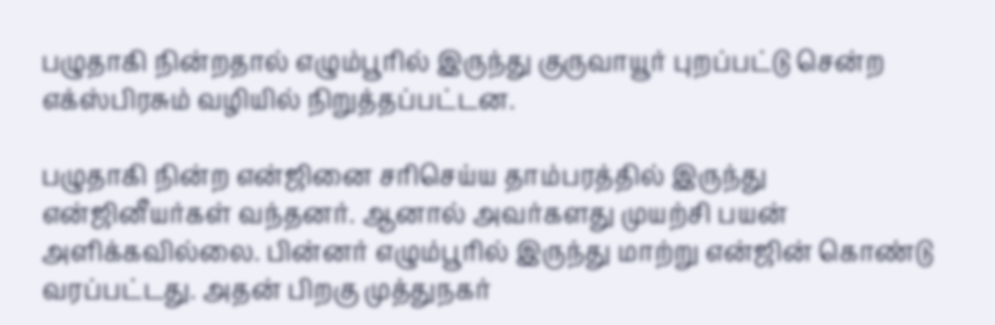பழுதாகி நின்றதால் எழும்பூரில் இருந்து குருவாயூர் புறப்பட்டு சென்ற எக்ஸ்பிரசும் வழியில் நிறுத்தப்பட்டன.

பழுதாகி நின்ற என்ஜினை சரிசெய்ய தாம்பரத்தில் இருந்து  என்ஜினீயர்கள் வந்தனர். ஆனால் அவர்களது முயற்சி பயன் அளிக்கவில்லை. பின்னர் எழும்பூரில் இருந்து மாற்று என்ஜின் கொண்டு வரப்பட்டது. அதன் பிறகு முத்துநகர்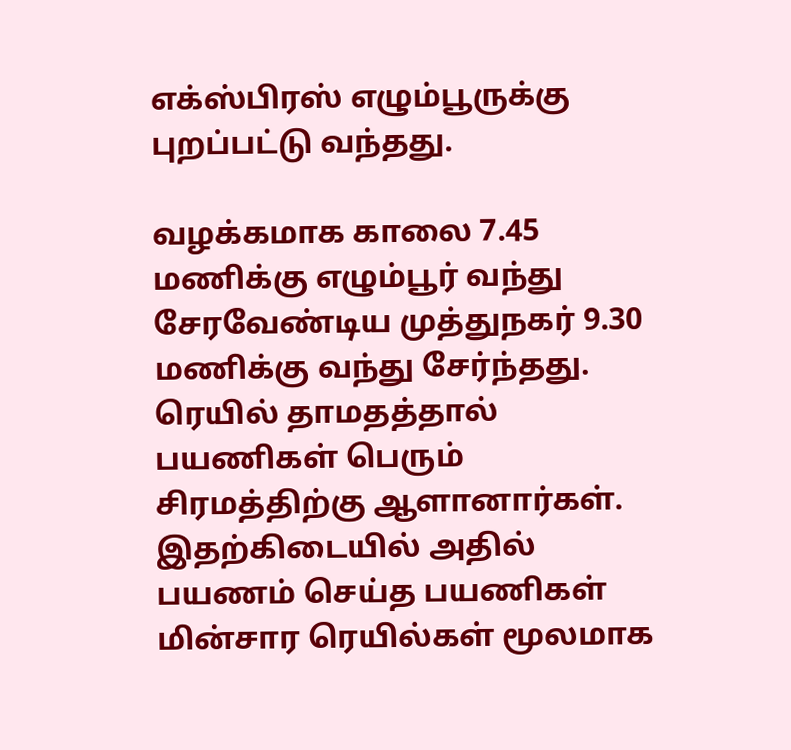எக்ஸ்பிரஸ் எழும்பூருக்கு புறப்பட்டு வந்தது.

வழக்கமாக காலை 7.45 மணிக்கு எழும்பூர் வந்து சேரவேண்டிய முத்துநகர் 9.30 மணிக்கு வந்து சேர்ந்தது. ரெயில் தாமதத்தால் பயணிகள் பெரும் சிரமத்திற்கு ஆளானார்கள். இதற்கிடையில் அதில் பயணம் செய்த பயணிகள் மின்சார ரெயில்கள் மூலமாக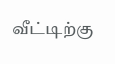வீட்டிற்கு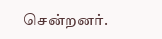சென்றனர்.